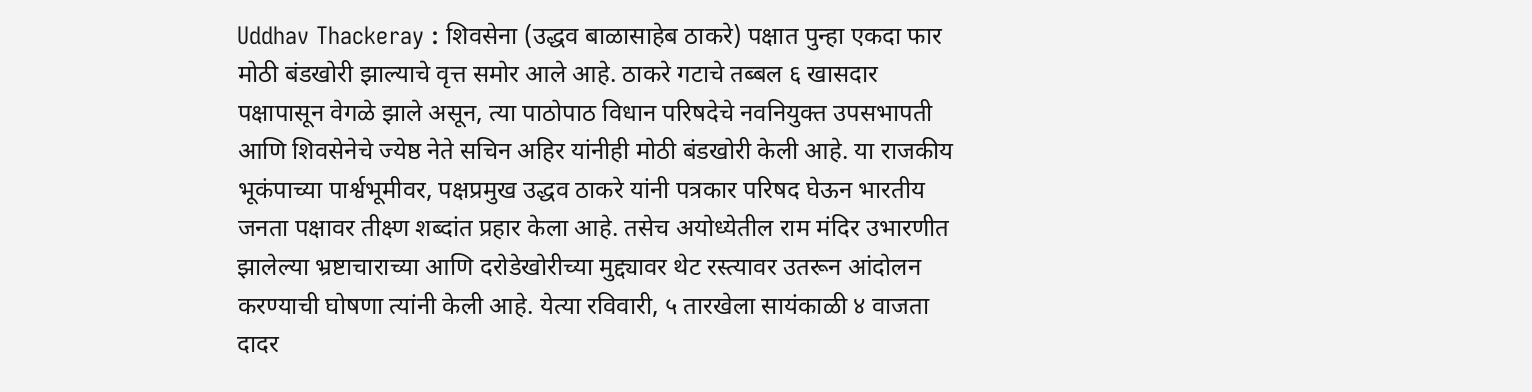Uddhav Thackeray : शिवसेना (उद्धव बाळासाहेब ठाकरे) पक्षात पुन्हा एकदा फार मोठी बंडखोरी झाल्याचे वृत्त समोर आले आहे. ठाकरे गटाचे तब्बल ६ खासदार पक्षापासून वेगळे झाले असून, त्या पाठोपाठ विधान परिषदेचे नवनियुक्त उपसभापती आणि शिवसेनेचे ज्येष्ठ नेते सचिन अहिर यांनीही मोठी बंडखोरी केली आहे. या राजकीय भूकंपाच्या पार्श्वभूमीवर, पक्षप्रमुख उद्धव ठाकरे यांनी पत्रकार परिषद घेऊन भारतीय जनता पक्षावर तीक्ष्ण शब्दांत प्रहार केला आहे. तसेच अयोध्येतील राम मंदिर उभारणीत झालेल्या भ्रष्टाचाराच्या आणि दरोडेखोरीच्या मुद्द्यावर थेट रस्त्यावर उतरून आंदोलन करण्याची घोषणा त्यांनी केली आहे. येत्या रविवारी, ५ तारखेला सायंकाळी ४ वाजता दादर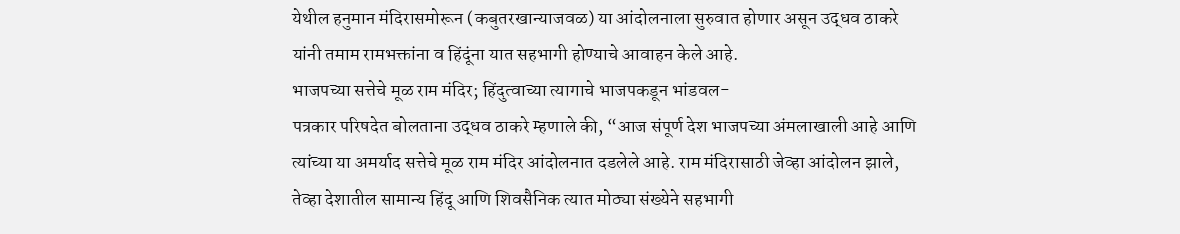येथील हनुमान मंदिरासमोरून (कबुतरखान्याजवळ) या आंदोलनाला सुरुवात होणार असून उद्धव ठाकरे यांनी तमाम रामभक्तांना व हिंदूंना यात सहभागी होण्याचे आवाहन केले आहे.
भाजपच्या सत्तेचे मूळ राम मंदिर; हिंदुत्वाच्या त्यागाचे भाजपकडून भांडवल-
पत्रकार परिषदेत बोलताना उद्धव ठाकरे म्हणाले की, “आज संपूर्ण देश भाजपच्या अंमलाखाली आहे आणि त्यांच्या या अमर्याद सत्तेचे मूळ राम मंदिर आंदोलनात दडलेले आहे. राम मंदिरासाठी जेव्हा आंदोलन झाले, तेव्हा देशातील सामान्य हिंदू आणि शिवसैनिक त्यात मोठ्या संख्येने सहभागी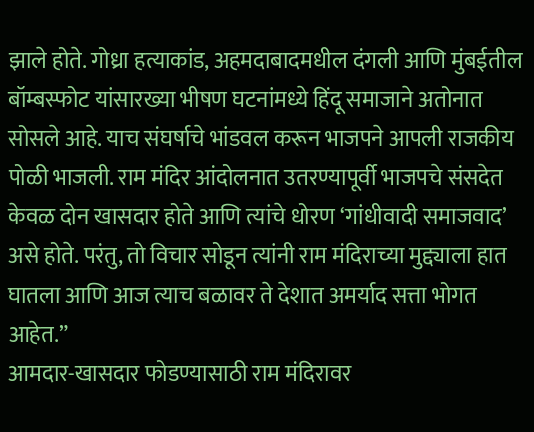झाले होते. गोध्रा हत्याकांड, अहमदाबादमधील दंगली आणि मुंबईतील बॉम्बस्फोट यांसारख्या भीषण घटनांमध्ये हिंदू समाजाने अतोनात सोसले आहे. याच संघर्षाचे भांडवल करून भाजपने आपली राजकीय पोळी भाजली. राम मंदिर आंदोलनात उतरण्यापूर्वी भाजपचे संसदेत केवळ दोन खासदार होते आणि त्यांचे धोरण ‘गांधीवादी समाजवाद’ असे होते. परंतु, तो विचार सोडून त्यांनी राम मंदिराच्या मुद्द्याला हात घातला आणि आज त्याच बळावर ते देशात अमर्याद सत्ता भोगत आहेत.”
आमदार-खासदार फोडण्यासाठी राम मंदिरावर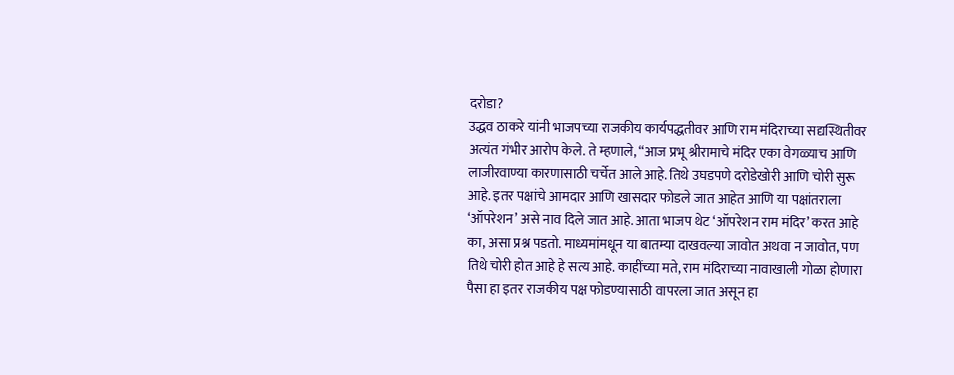दरोडा?
उद्धव ठाकरे यांनी भाजपच्या राजकीय कार्यपद्धतीवर आणि राम मंदिराच्या सद्यस्थितीवर अत्यंत गंभीर आरोप केले. ते म्हणाले, “आज प्रभू श्रीरामाचे मंदिर एका वेगळ्याच आणि लाजीरवाण्या कारणासाठी चर्चेत आले आहे. तिथे उघडपणे दरोडेखोरी आणि चोरी सुरू आहे. इतर पक्षांचे आमदार आणि खासदार फोडले जात आहेत आणि या पक्षांतराला ‘ऑपरेशन’ असे नाव दिले जात आहे. आता भाजप थेट ‘ऑपरेशन राम मंदिर’ करत आहे का, असा प्रश्न पडतो. माध्यमांमधून या बातम्या दाखवल्या जावोत अथवा न जावोत, पण तिथे चोरी होत आहे हे सत्य आहे. काहींच्या मते, राम मंदिराच्या नावाखाली गोळा होणारा पैसा हा इतर राजकीय पक्ष फोडण्यासाठी वापरला जात असून हा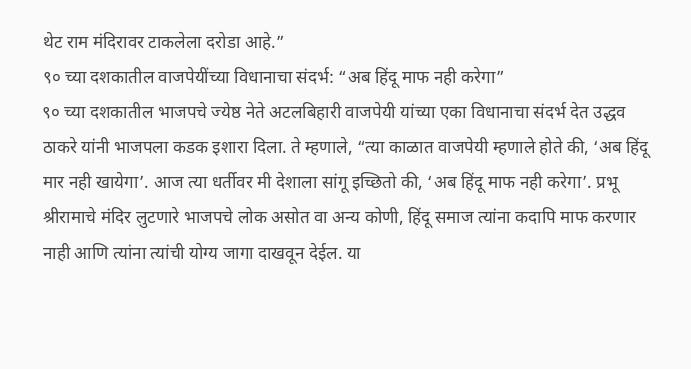थेट राम मंदिरावर टाकलेला दरोडा आहे.”
९० च्या दशकातील वाजपेयींच्या विधानाचा संदर्भ: “अब हिंदू माफ नही करेगा”
९० च्या दशकातील भाजपचे ज्येष्ठ नेते अटलबिहारी वाजपेयी यांच्या एका विधानाचा संदर्भ देत उद्धव ठाकरे यांनी भाजपला कडक इशारा दिला. ते म्हणाले, “त्या काळात वाजपेयी म्हणाले होते की, ‘अब हिंदू मार नही खायेगा’. आज त्या धर्तीवर मी देशाला सांगू इच्छितो की, ‘अब हिंदू माफ नही करेगा’. प्रभू श्रीरामाचे मंदिर लुटणारे भाजपचे लोक असोत वा अन्य कोणी, हिंदू समाज त्यांना कदापि माफ करणार नाही आणि त्यांना त्यांची योग्य जागा दाखवून देईल. या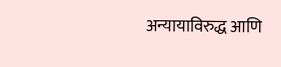अन्यायाविरुद्ध आणि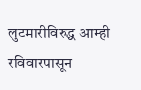लुटमारीविरुद्ध आम्ही रविवारपासून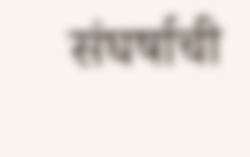संघर्षाची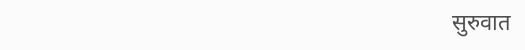सुरुवात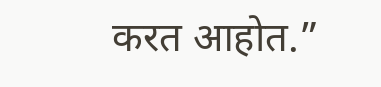करत आहोत.”